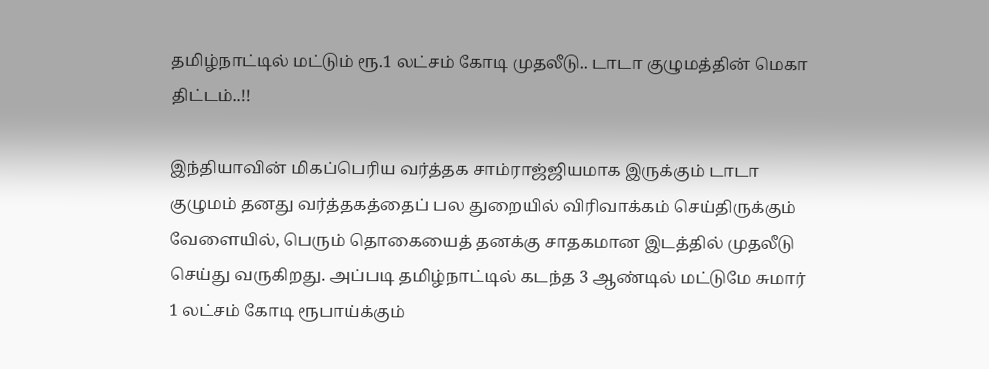தமிழ்நாட்டில் மட்டும் ரூ.1 லட்சம் கோடி முதலீடு.. டாடா குழுமத்தின் மெகா திட்டம்..!!

இந்தியாவின் மிகப்பெரிய வர்த்தக சாம்ராஜ்ஜியமாக இருக்கும் டாடா குழுமம் தனது வர்த்தகத்தைப் பல துறையில் விரிவாக்கம் செய்திருக்கும் வேளையில், பெரும் தொகையைத் தனக்கு சாதகமான இடத்தில் முதலீடு செய்து வருகிறது. அப்படி தமிழ்நாட்டில் கடந்த 3 ஆண்டில் மட்டுமே சுமார் 1 லட்சம் கோடி ரூபாய்க்கும்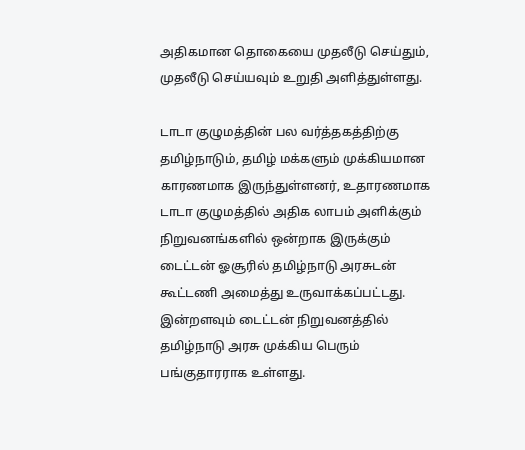அதிகமான தொகையை முதலீடு செய்தும், முதலீடு செய்யவும் உறுதி அளித்துள்ளது.

டாடா குழுமத்தின் பல வர்த்தகத்திற்கு தமிழ்நாடும், தமிழ் மக்களும் முக்கியமான காரணமாக இருந்துள்ளனர், உதாரணமாக டாடா குழுமத்தில் அதிக லாபம் அளிக்கும் நிறுவனங்களில் ஒன்றாக இருக்கும் டைட்டன் ஓசூரில் தமிழ்நாடு அரசுடன் கூட்டணி அமைத்து உருவாக்கப்பட்டது. இன்றளவும் டைட்டன் நிறுவனத்தில் தமிழ்நாடு அரசு முக்கிய பெரும் பங்குதாரராக உள்ளது.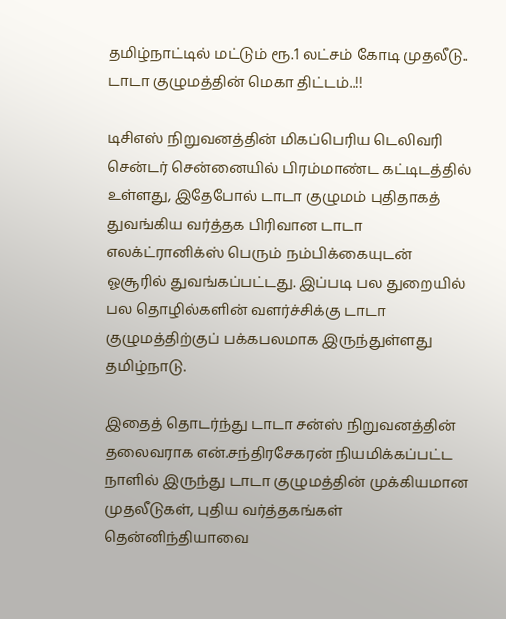தமிழ்நாட்டில் மட்டும் ரூ.1 லட்சம் கோடி முதலீடு.. டாடா குழுமத்தின் மெகா திட்டம்..!!

டிசிஎஸ் நிறுவனத்தின் மிகப்பெரிய டெலிவரி சென்டர் சென்னையில் பிரம்மாண்ட கட்டிடத்தில் உள்ளது, இதேபோல் டாடா குழுமம் புதிதாகத் துவங்கிய வர்த்தக பிரிவான டாடா எலக்ட்ரானிக்ஸ் பெரும் நம்பிக்கையுடன் ஓசூரில் துவங்கப்பட்டது. இப்படி பல துறையில் பல தொழில்களின் வளர்ச்சிக்கு டாடா குழுமத்திற்குப் பக்கபலமாக இருந்துள்ளது தமிழ்நாடு.

இதைத் தொடர்ந்து டாடா சன்ஸ் நிறுவனத்தின் தலைவராக என்.சந்திரசேகரன் நியமிக்கப்பட்ட நாளில் இருந்து டாடா குழுமத்தின் முக்கியமான முதலீடுகள், புதிய வர்த்தகங்கள் தென்னிந்தியாவை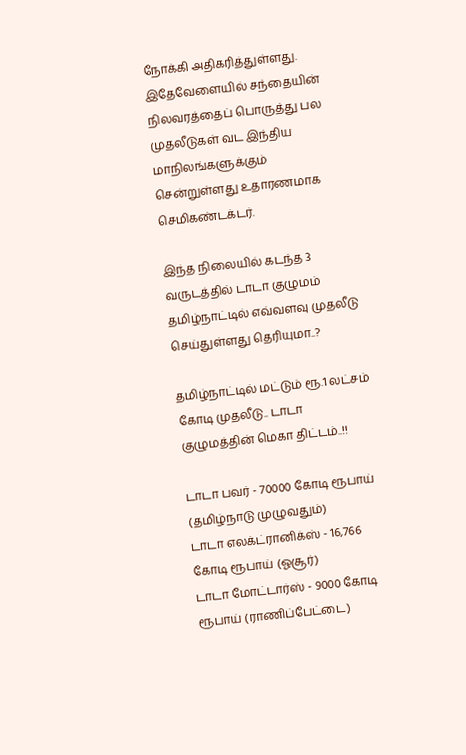நோக்கி அதிகரித்துள்ளது. இதேவேளையில் சந்தையின் நிலவரத்தைப் பொருத்து பல முதலீடுகள் வட இந்திய மாநிலங்களுக்கும் சென்றுள்ளது உதாரணமாக செமிகண்டக்டர்.

இந்த நிலையில் கடந்த 3 வருடத்தில் டாடா குழுமம் தமிழ்நாட்டில் எவ்வளவு முதலீடு செய்துள்ளது தெரியுமா..?

தமிழ்நாட்டில் மட்டும் ரூ.1 லட்சம் கோடி முதலீடு.. டாடா குழுமத்தின் மெகா திட்டம்..!!

டாடா பவர் - 70000 கோடி ரூபாய் (தமிழ்நாடு முழுவதும்)
டாடா எலக்ட்ரானிக்ஸ் - 16,766 கோடி ரூபாய் (ஓசூர்)
டாடா மோட்டார்ஸ் - 9000 கோடி ரூபாய் (ராணிப்பேட்டை)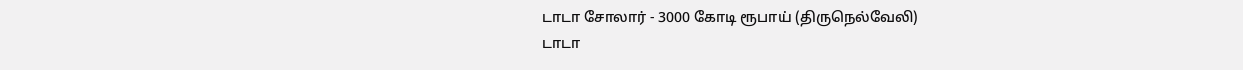டாடா சோலார் - 3000 கோடி ரூபாய் (திருநெல்வேலி)
டாடா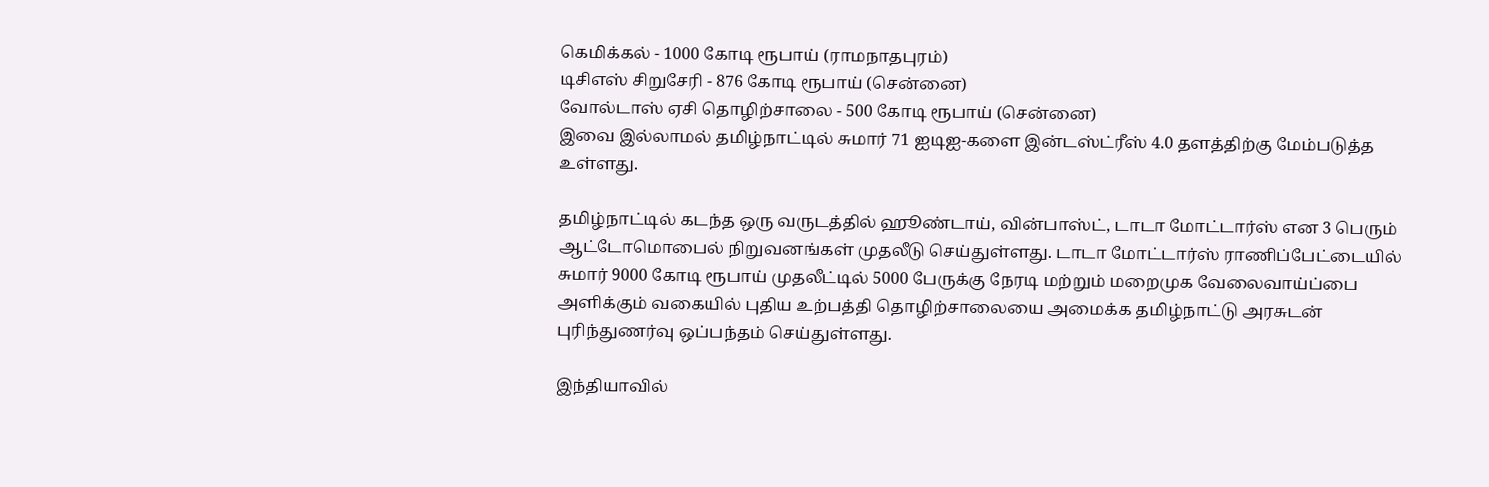கெமிக்கல் - 1000 கோடி ரூபாய் (ராமநாதபுரம்)
டிசிஎஸ் சிறுசேரி - 876 கோடி ரூபாய் (சென்னை)
வோல்டாஸ் ஏசி தொழிற்சாலை - 500 கோடி ரூபாய் (சென்னை)
இவை இல்லாமல் தமிழ்நாட்டில் சுமார் 71 ஐடிஐ-களை இன்டஸ்ட்ரீஸ் 4.0 தளத்திற்கு மேம்படுத்த உள்ளது.

தமிழ்நாட்டில் கடந்த ஒரு வருடத்தில் ஹூண்டாய், வின்பாஸ்ட், டாடா மோட்டார்ஸ் என 3 பெரும் ஆட்டோமொபைல் நிறுவனங்கள் முதலீடு செய்துள்ளது. டாடா மோட்டார்ஸ் ராணிப்பேட்டையில் சுமார் 9000 கோடி ரூபாய் முதலீட்டில் 5000 பேருக்கு நேரடி மற்றும் மறைமுக வேலைவாய்ப்பை அளிக்கும் வகையில் புதிய உற்பத்தி தொழிற்சாலையை அமைக்க தமிழ்நாட்டு அரசுடன் புரிந்துணர்வு ஒப்பந்தம் செய்துள்ளது.

இந்தியாவில்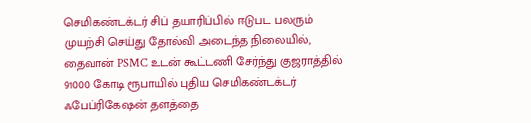செமிகண்டக்டர் சிப் தயாரிப்பில் ஈடுபட பலரும் முயற்சி செய்து தோல்வி அடைந்த நிலையில், தைவான் PSMC உடன் கூட்டணி சேர்ந்து குஜராத்தில் 91000 கோடி ரூபாயில் புதிய செமிகண்டக்டர் ஃபேப்ரிகேஷன் தளத்தை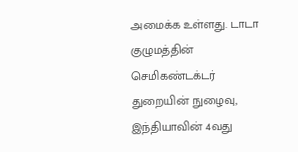அமைக்க உள்ளது. டாடா குழுமத்தின் செமிகண்டக்டர் துறையின் நுழைவு, இந்தியாவின் 4வது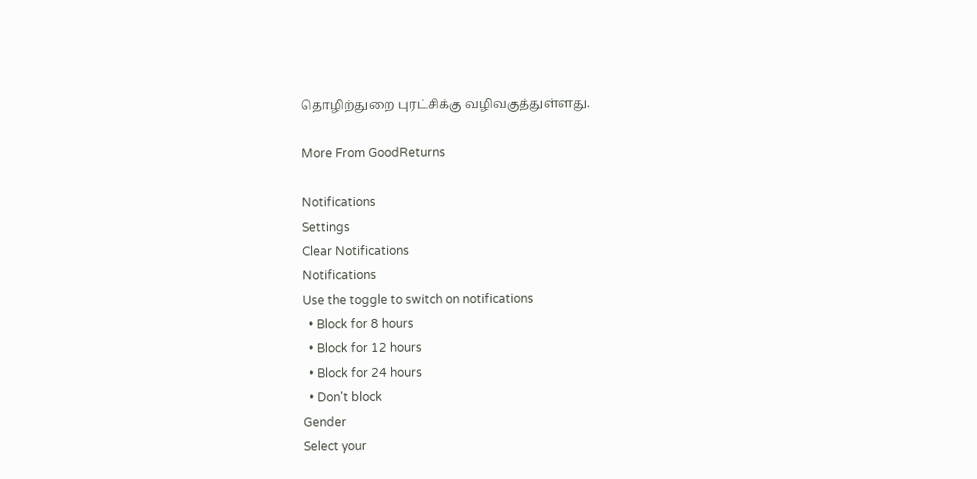தொழிற்துறை புரட்சிக்கு வழிவகுத்துள்ளது.

More From GoodReturns

Notifications
Settings
Clear Notifications
Notifications
Use the toggle to switch on notifications
  • Block for 8 hours
  • Block for 12 hours
  • Block for 24 hours
  • Don't block
Gender
Select your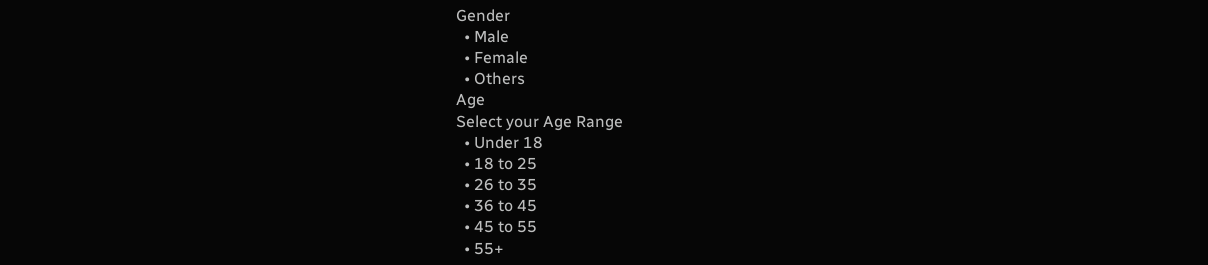Gender
  • Male
  • Female
  • Others
Age
Select your Age Range
  • Under 18
  • 18 to 25
  • 26 to 35
  • 36 to 45
  • 45 to 55
  • 55+